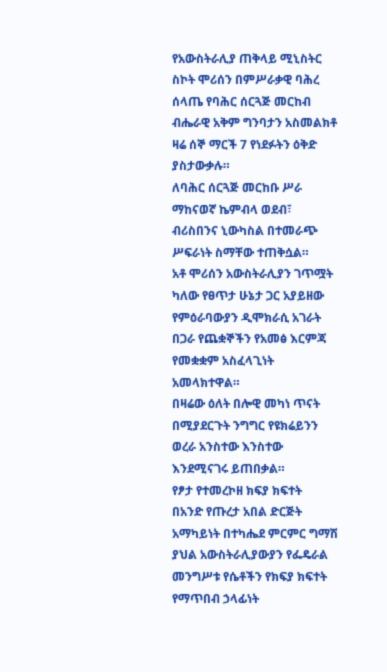የአውስትራሊያ ጠቅላይ ሚኒስትር ስኮት ሞሪሰን በምሥራቃዊ ባሕረ ሰላጤ የባሕር ሰርጓጅ መርከብ ብሔራዊ አቅም ግንባታን አስመልክቶ ዛሬ ሰኞ ማርች 7 የነደፉትን ዕቅድ ያስታውቃሉ።
ለባሕር ሰርጓጅ መርከቡ ሥራ ማከናወኛ ኬምብላ ወደብ፣ ብሪስበንና ኒውካስል በተመራጭ ሥፍራነት ስማቸው ተጠቅሷል።
አቶ ሞሪሰን አውስትራሊያን ገጥሟት ካለው የፀጥታ ሁኔታ ጋር አያይዘው የምዕራባውያን ዲሞክራሲ አገራት በጋራ የጨቋኞችን የአመፅ እርምጃ የመቋቋም አስፈላጊነት አመላክተዋል።
በዛሬው ዕለት በሎዊ መካነ ጥናት በሚያደርጉት ንግግር የዩክሬይንን ወረራ አንስተው እንስተው እንደሚናገሩ ይጠበቃል።
የፆታ የተመረኮዘ ክፍያ ክፍተት
በአንድ የጡረታ አበል ድርጅት አማካይነት በተካሔደ ምርምር ግማሽ ያህል አውስትራሊያውያን የፌዴራል መንግሥቱ የሴቶችን የክፍያ ክፍተት የማጥበብ ኃላፊነት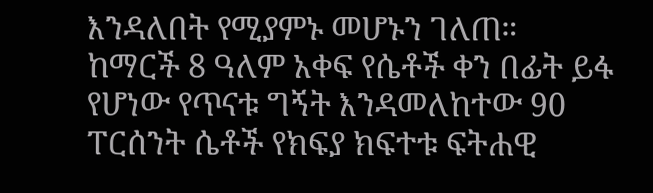እንዳለበት የሚያምኑ መሆኑን ገለጠ።
ከማርች 8 ዓለም አቀፍ የሴቶች ቀን በፊት ይፋ የሆነው የጥናቱ ግኝት እንዳመለከተው 90 ፐርሰንት ሴቶች የክፍያ ክፍተቱ ፍትሐዊ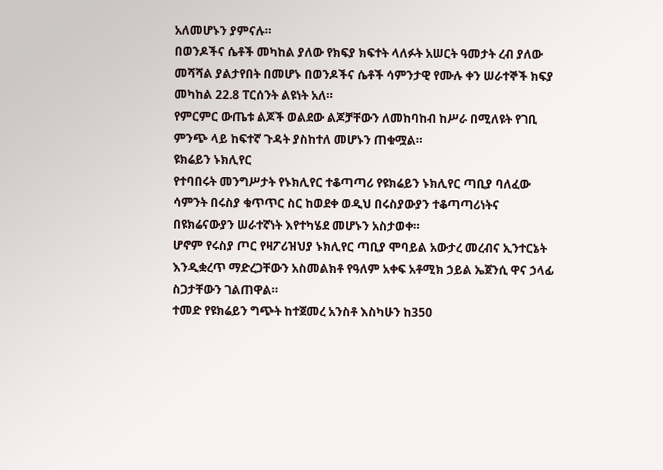አለመሆኑን ያምናሉ።
በወንዶችና ሴቶች መካከል ያለው የክፍያ ክፍተት ላለፉት አሠርት ዓመታት ረብ ያለው መሻሻል ያልታየበት በመሆኑ በወንዶችና ሴቶች ሳምንታዊ የሙሉ ቀን ሠራተኞች ክፍያ መካከል 22.8 ፐርሰንት ልዩነት አለ።
የምርምር ውጤቱ ልጆች ወልደው ልጆቻቸውን ለመከባከብ ከሥራ በሚለዩት የገቢ ምንጭ ላይ ከፍተኛ ጉዳት ያስከተለ መሆኑን ጠቁሟል።
ዩክሬይን ኑክሊየር
የተባበሩት መንግሥታት የኑክሊየር ተቆጣጣሪ የዩክሬይን ኑክሊየር ጣቢያ ባለፈው ሳምንት በሩስያ ቁጥጥር ስር ከወደቀ ወዲህ በሩስያውያን ተቆጣጣሪነትና በዩክሬናውያን ሠራተኛነት እየተካሄደ መሆኑን አስታወቀ።
ሆኖም የሩስያ ጦር የዛፖሪዝህያ ኑክሊየር ጣቢያ ሞባይል አውታረ መረብና ኢንተርኔት እንዲቋረጥ ማድረጋቸውን አስመልክቶ የዓለም አቀፍ አቶሚክ ኃይል ኤጀንሲ ዋና ኃላፊ ስጋታቸውን ገልጠዋል።
ተመድ የዩክሬይን ግጭት ከተጀመረ አንስቶ እስካሁን ከ350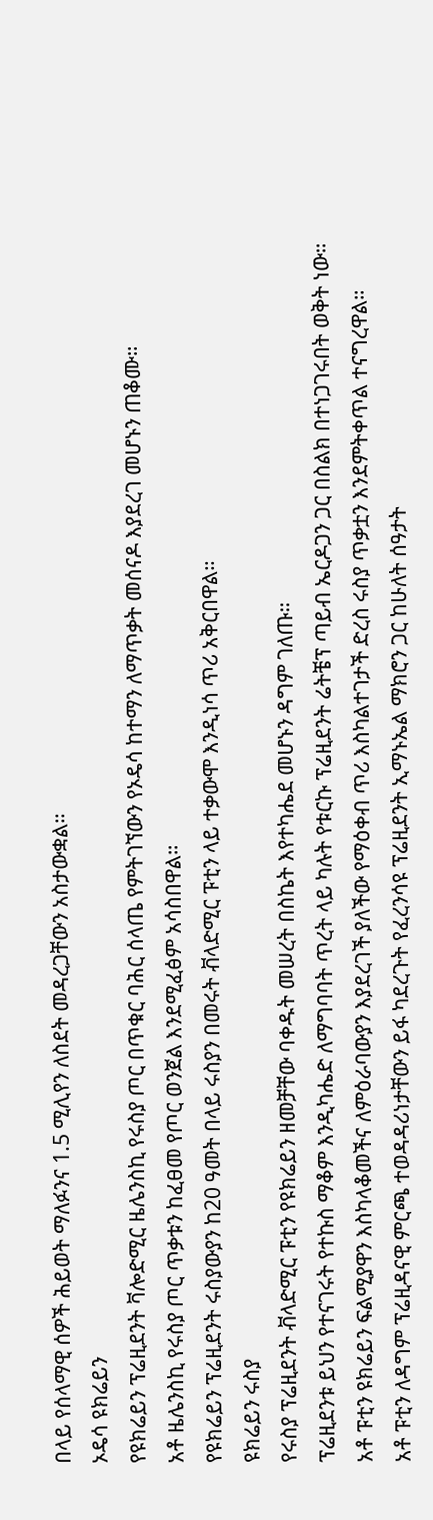በላይ የሰላማዊ ሰዎች ሕይወት ማለፉንና 1.5 ሚሊየን ለስደት መዳረጋቸውን አስታውቋል።
ኦዴሳ ዩክሬይን
የዩክሬይን ፕሬዚደንት ቫሎድሚር ዜሌንስኪ የሩስያ ጦር በጥቁር ባሕር ሰላጤ የምትገኘውን የኦዴሳ ከተማን ለማጥቃት መሰናዶ እያደረገ መሆኑን ጠቆሙ።
አቶ ዜሌንስኪ የሩስያ ጦር ጥቃቱን ከፈፀመ የጦር ወንጀል እንደሚፈፅም አሳስበዋል።
የዩክሬይን ፕሬዚደንት ሩስያውያን ከ20 ዓመት በላይ ሩስያን በመሩት ቭላድሚር ፑቲን ላይ ተቃውሞ እንዲነሳ ጥሪ አቅርበዋል።
ዩክሬይን ሩስያ
የሩስያ ፕሬዚደንት ቭላድሚር ፑቲን የዩክሬይን ዘመቻቸው ባቀዱት መሠረት በስኬት እየተካሔደ መሆኑን ዳግም ገለጡ።
ፕሬዚደንቱ ይህን የተናገሩት የተኩስ ማቆም እንዲካሔድ ለማግባባት ጥረት ላይ ካሉት የቱርኩ ፕሬዚደንት ሬትቼፕ ጣይብ ኤርዶጋን ጋር በስልክ በተነጋገሩበት ወቅት ነው።
አቶ ፑቲን ዩክሬይን ፍልሚያዋን እስካላቆመችና ለምዕራባውያን እያደረገች ያለችው የማዕቀብ ጥሪ እስካልተገታች ድረስ ሩስያ ጥቃቷን እንደምትቀጥል ተናግረዋል።
አቶ ፑቲን ለዳግም ፕሬዚዳናዊ ምርጫ ተወዳዳሪነታቸውን ይፋ ካደረጉት የፈረንሳዩ ፕሬዚደንት ኢማኑኤል ማክሮን ጋር ከሁለት ሰዓታት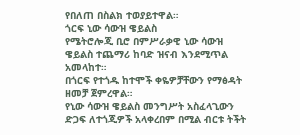የበለጠ በስልክ ተወያይተዋል።
ጎርፍ ኒው ሳውዝ ዌይልስ
የሜትሮሎጂ ቢሮ በምሥራቃዊ ኒው ሳውዝ ዌይልስ ተጨማሪ ከባድ ዝናብ እንደሚጥል አመላከተ።
በጎርፍ የተጎዱ ከተሞች ቀዬዎቻቸውን የማፅዳት ዘመቻ ጀምረዋል።
የኒው ሳውዝ ዌይልስ መንግሥት አስፈላጊውን ድጋፍ ለተጎጂዎች አላቀረበም በሚል ብርቱ ትችት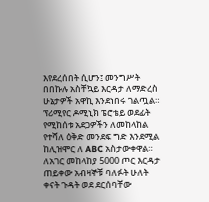እየደረሰበት ሲሆን፤ መንግሥት በበኩሉ አስቸኳይ እርዳታ ለማድረስ ሁኔታዎች አዋኪ እንደነበሩ ገልጧል።
ፕሪሚየር ዶሚኒክ ፔሮቴይ ወደፊት የሚከሰቱ አደጋዎችን ለመከላከል የተሻለ ዕቅድ መንደፍ ግድ እንደሚል ከሊዝሞር ለ ABC አስታውቀዋል።
ለአገር መከላከያ 5000 ጦር እርዳታ ጠይቀው አብዛኞቹ ባለፉት ሁለት ቀናት ጉዳት ወደ ደርሰባቸው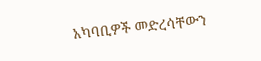አካባቢዎች መድረሳቸውን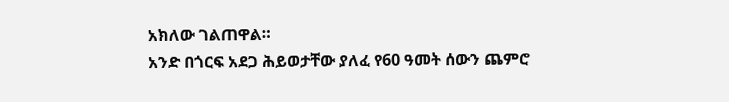አክለው ገልጠዋል።
አንድ በጎርፍ አደጋ ሕይወታቸው ያለፈ የ60 ዓመት ሰውን ጨምሮ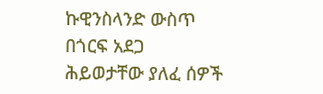ኩዊንስላንድ ውስጥ በጎርፍ አደጋ ሕይወታቸው ያለፈ ሰዎች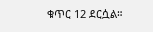ቁጥር 12 ደርሷል።